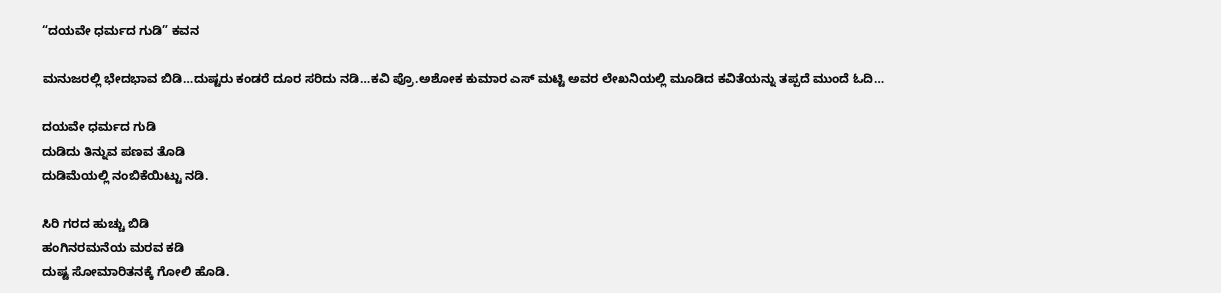“ದಯವೇ ಧರ್ಮದ ಗುಡಿ” ಕವನ

ಮನುಜರಲ್ಲಿ ಭೇದಭಾವ ಬಿಡಿ…ದುಷ್ಟರು ಕಂಡರೆ ದೂರ ಸರಿದು ನಡಿ…ಕವಿ ಪ್ರೊ.ಅಶೋಕ ಕುಮಾರ ಎಸ್ ಮಟ್ಟಿ ಅವರ ಲೇಖನಿಯಲ್ಲಿ ಮೂಡಿದ ಕವಿತೆಯನ್ನು ತಪ್ಪದೆ ಮುಂದೆ ಓದಿ…

ದಯವೇ ಧರ್ಮದ ಗುಡಿ
ದುಡಿದು ತಿನ್ನುವ ಪಣವ ತೊಡಿ
ದುಡಿಮೆಯಲ್ಲಿ ನಂಬಿಕೆಯಿಟ್ಟು ನಡಿ.

ಸಿರಿ ಗರದ ಹುಚ್ಚು ಬಿಡಿ
ಹಂಗಿನರಮನೆಯ ಮರವ ಕಡಿ
ದುಷ್ಟ ಸೋಮಾರಿತನಕ್ಕೆ ಗೋಲಿ ಹೊಡಿ.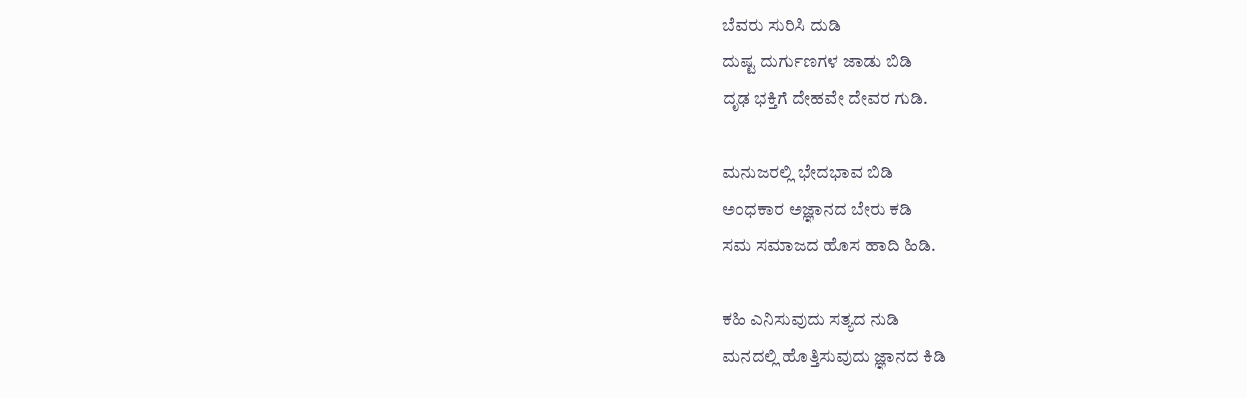ಬೆವರು ಸುರಿಸಿ ದುಡಿ
ದುಷ್ಟ ದುರ್ಗುಣಗಳ ಜಾಡು ಬಿಡಿ
ದೃಢ ಭಕ್ತಿಗೆ ದೇಹವೇ ದೇವರ ಗುಡಿ.

ಮನುಜರಲ್ಲಿ ಭೇದಭಾವ ಬಿಡಿ
ಅಂಧಕಾರ ಅಜ್ಞಾನದ ಬೇರು ಕಡಿ
ಸಮ ಸಮಾಜದ ಹೊಸ ಹಾದಿ ಹಿಡಿ.

ಕಹಿ ಎನಿಸುವುದು ಸತ್ಯದ ನುಡಿ
ಮನದಲ್ಲಿ ಹೊತ್ತಿಸುವುದು ಜ್ಞಾನದ ಕಿಡಿ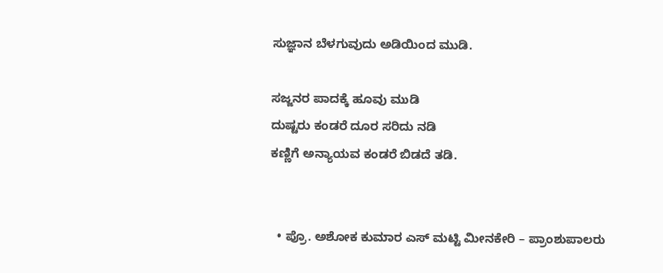ಸುಜ್ಞಾನ ಬೆಳಗುವುದು ಅಡಿಯಿಂದ ಮುಡಿ.

ಸಜ್ಜನರ ಪಾದಕ್ಕೆ ಹೂವು ಮುಡಿ
ದುಷ್ಟರು ಕಂಡರೆ ದೂರ ಸರಿದು ನಡಿ
ಕಣ್ಣಿಗೆ ಅನ್ಯಾಯವ ಕಂಡರೆ ಬಿಡದೆ ತಡಿ.


  • ಪ್ರೊ. ಅಶೋಕ ಕುಮಾರ ಎಸ್ ಮಟ್ಟಿ ಮೀನಕೇರಿ – ಪ್ರಾಂಶುಪಾಲರು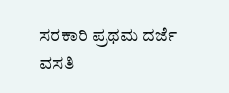ಸರಕಾರಿ ಪ್ರಥಮ ದರ್ಜೆ ವಸತಿ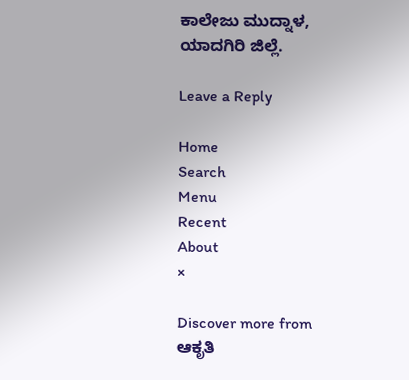ಕಾಲೇಜು ಮುದ್ನಾಳ, ಯಾದಗಿರಿ ಜಿಲ್ಲೆ.

Leave a Reply

Home
Search
Menu
Recent
About
×

Discover more from ಆಕೃತಿ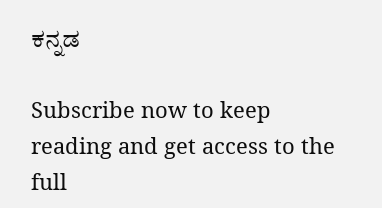ಕನ್ನಡ

Subscribe now to keep reading and get access to the full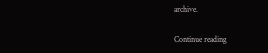archive.

Continue reading